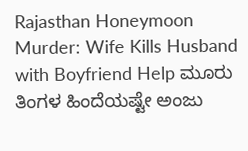Rajasthan Honeymoon Murder: Wife Kills Husband with Boyfriend Help ಮೂರು ತಿಂಗಳ ಹಿಂದೆಯಷ್ಟೇ ಅಂಜು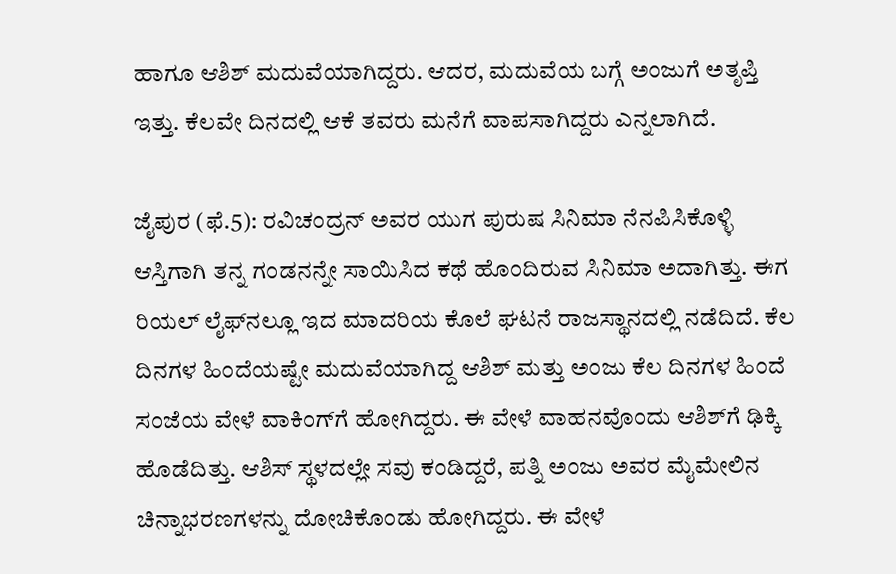ಹಾಗೂ ಆಶಿಶ್‌ ಮದುವೆಯಾಗಿದ್ದರು. ಆದರ, ಮದುವೆಯ ಬಗ್ಗೆ ಅಂಜುಗೆ ಅತೃಪ್ತಿ ಇತ್ತು. ಕೆಲವೇ ದಿನದಲ್ಲಿ ಆಕೆ ತವರು ಮನೆಗೆ ವಾಪಸಾಗಿದ್ದರು ಎನ್ನಲಾಗಿದೆ.

ಜೈಪುರ (ಫೆ.5): ರವಿಚಂದ್ರನ್‌ ಅವರ ಯುಗ ಪುರುಷ ಸಿನಿಮಾ ನೆನಪಿಸಿಕೊಳ್ಳಿ ಆಸ್ತಿಗಾಗಿ ತನ್ನ ಗಂಡನನ್ನೇ ಸಾಯಿಸಿದ ಕಥೆ ಹೊಂದಿರುವ ಸಿನಿಮಾ ಅದಾಗಿತ್ತು. ಈಗ ರಿಯಲ್ ಲೈಫ್‌ನಲ್ಲೂ ಇದ ಮಾದರಿಯ ಕೊಲೆ ಘಟನೆ ರಾಜಸ್ಥಾನದಲ್ಲಿ ನಡೆದಿದೆ. ಕೆಲ ದಿನಗಳ ಹಿಂದೆಯಷ್ಟೇ ಮದುವೆಯಾಗಿದ್ದ ಆಶಿಶ್‌ ಮತ್ತು ಅಂಜು ಕೆಲ ದಿನಗಳ ಹಿಂದೆ ಸಂಜೆಯ ವೇಳೆ ವಾಕಿಂಗ್‌ಗೆ ಹೋಗಿದ್ದರು. ಈ ವೇಳೆ ವಾಹನವೊಂದು ಆಶಿಶ್‌ಗೆ ಢಿಕ್ಕಿ ಹೊಡೆದಿತ್ತು. ಆಶಿಸ್‌ ಸ್ಥಳದಲ್ಲೇ ಸವು ಕಂಡಿದ್ದರೆ, ಪತ್ನಿ ಅಂಜು ಅವರ ಮೈಮೇಲಿನ ಚಿನ್ನಾಭರಣಗಳನ್ನು ದೋಚಿಕೊಂಡು ಹೋಗಿದ್ದರು. ಈ ವೇಳೆ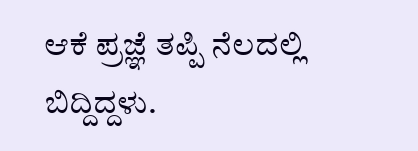ಆಕೆ ಪ್ರಜ್ಞೆ ತಪ್ಪಿ ನೆಲದಲ್ಲಿ ಬಿದ್ದಿದ್ದಳು.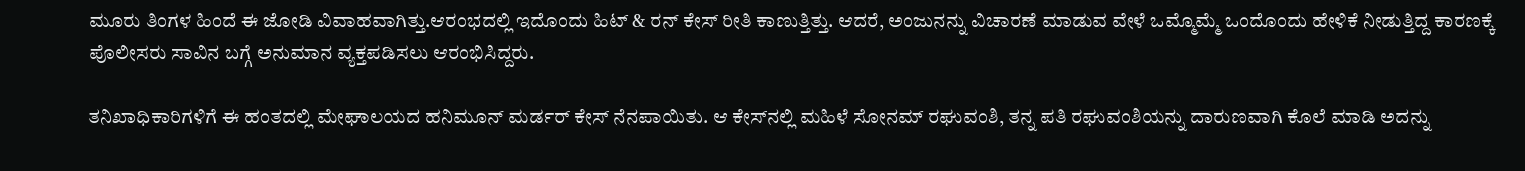ಮೂರು ತಿಂಗಳ ಹಿಂದೆ ಈ ಜೋಡಿ ವಿವಾಹವಾಗಿತ್ತು.ಆರಂಭದಲ್ಲಿ ಇದೊಂದು ಹಿಟ್‌ & ರನ್‌ ಕೇಸ್‌ ರೀತಿ ಕಾಣುತ್ತಿತ್ತು. ಆದರೆ, ಅಂಜುನನ್ನು ವಿಚಾರಣೆ ಮಾಡುವ ವೇಳೆ ಒಮ್ಮೊಮ್ಮೆ ಒಂದೊಂದು ಹೇಳಿಕೆ ನೀಡುತ್ತಿದ್ದ ಕಾರಣಕ್ಕೆ ಪೊಲೀಸರು ಸಾವಿನ ಬಗ್ಗೆ ಅನುಮಾನ ವ್ಯಕ್ತಪಡಿಸಲು ಆರಂಭಿಸಿದ್ದರು.

ತನಿಖಾಧಿಕಾರಿಗಳಿಗೆ ಈ ಹಂತದಲ್ಲಿ ಮೇಘಾಲಯದ ಹನಿಮೂನ್‌ ಮರ್ಡರ್‌ ಕೇಸ್‌ ನೆನಪಾಯಿತು. ಆ ಕೇಸ್‌ನಲ್ಲಿ ಮಹಿಳೆ ಸೋನಮ್‌ ರಘುವಂಶಿ, ತನ್ನ ಪತಿ ರಘುವಂಶಿಯನ್ನು ದಾರುಣವಾಗಿ ಕೊಲೆ ಮಾಡಿ ಅದನ್ನು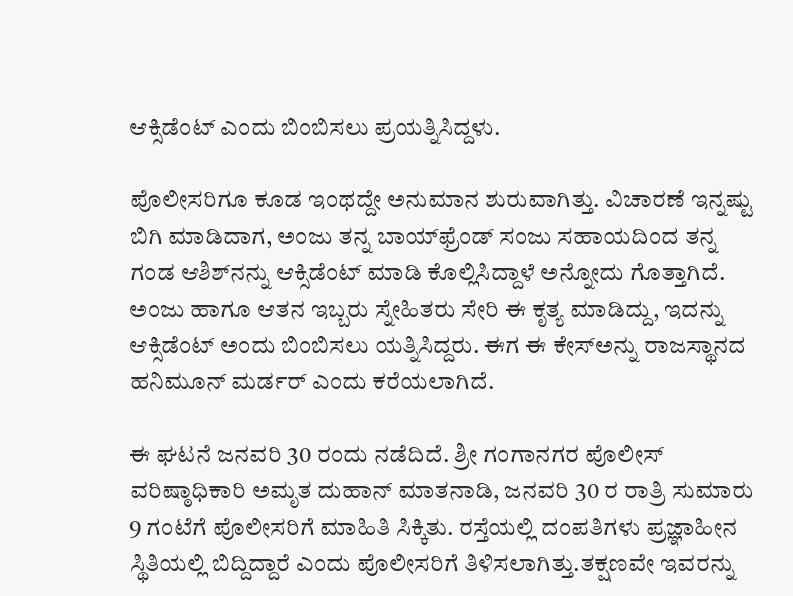ಆಕ್ಸಿಡೆಂಟ್‌ ಎಂದು ಬಿಂಬಿಸಲು ಪ್ರಯತ್ನಿಸಿದ್ದಳು.

ಪೊಲೀಸರಿಗೂ ಕೂಡ ಇಂಥದ್ದೇ ಅನುಮಾನ ಶುರುವಾಗಿತ್ತು. ವಿಚಾರಣೆ ಇನ್ನಷ್ಟು ಬಿಗಿ ಮಾಡಿದಾಗ, ಅಂಜು ತನ್ನ ಬಾಯ್‌ಫ್ರೆಂಡ್‌ ಸಂಜು ಸಹಾಯದಿಂದ ತನ್ನ ಗಂಡ ಆಶಿಶ್‌ನನ್ನು ಆಕ್ಸಿಡೆಂಟ್‌ ಮಾಡಿ ಕೊಲ್ಲಿಸಿದ್ದಾಳೆ ಅನ್ನೋದು ಗೊತ್ತಾಗಿದೆ. ಅಂಜು ಹಾಗೂ ಆತನ ಇಬ್ಬರು ಸ್ನೇಹಿತರು ಸೇರಿ ಈ ಕೃತ್ಯ ಮಾಡಿದ್ದು, ಇದನ್ನು ಆಕ್ಸಿಡೆಂಟ್‌ ಅಂದು ಬಿಂಬಿಸಲು ಯತ್ನಿಸಿದ್ದರು. ಈಗ ಈ ಕೇಸ್‌ಅನ್ನು ರಾಜಸ್ಥಾನದ ಹನಿಮೂನ್‌ ಮರ್ಡರ್‌ ಎಂದು ಕರೆಯಲಾಗಿದೆ.

ಈ ಘಟನೆ ಜನವರಿ 30 ರಂದು ನಡೆದಿದೆ. ಶ್ರೀ ಗಂಗಾನಗರ ಪೊಲೀಸ್ ವರಿಷ್ಠಾಧಿಕಾರಿ ಅಮೃತ ದುಹಾನ್ ಮಾತನಾಡಿ, ಜನವರಿ 30 ರ ರಾತ್ರಿ ಸುಮಾರು 9 ಗಂಟೆಗೆ ಪೊಲೀಸರಿಗೆ ಮಾಹಿತಿ ಸಿಕ್ಕಿತು. ರಸ್ತೆಯಲ್ಲಿ ದಂಪತಿಗಳು ಪ್ರಜ್ಞಾಹೀನ ಸ್ಥಿತಿಯಲ್ಲಿ ಬಿದ್ದಿದ್ದಾರೆ ಎಂದು ಪೊಲೀಸರಿಗೆ ತಿಳಿಸಲಾಗಿತ್ತು.ತಕ್ಷಣವೇ ಇವರನ್ನು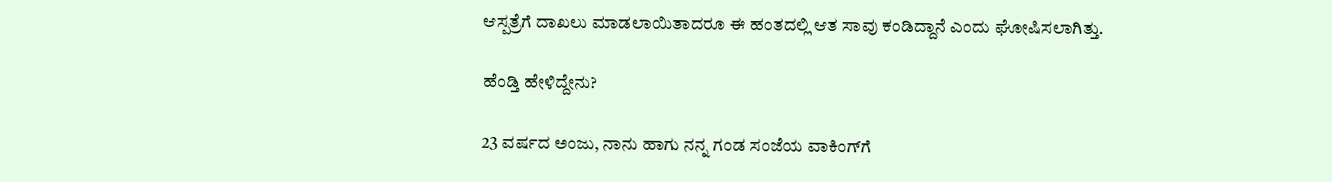ಆಸ್ಪತ್ರೆಗೆ ದಾಖಲು ಮಾಡಲಾಯಿತಾದರೂ ಈ ಹಂತದಲ್ಲಿ ಆತ ಸಾವು ಕಂಡಿದ್ದಾನೆ ಎಂದು ಘೋಷಿಸಲಾಗಿತ್ತು.

ಹೆಂಡ್ತಿ ಹೇಳಿದ್ದೇನು?

23 ವರ್ಷದ ಅಂಜು, ನಾನು ಹಾಗು ನನ್ನ ಗಂಡ ಸಂಜೆಯ ವಾಕಿಂಗ್‌ಗೆ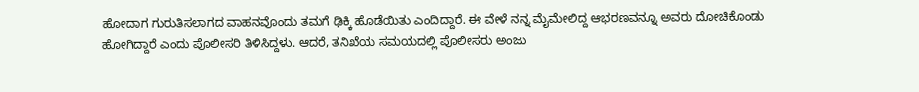ಹೋದಾಗ ಗುರುತಿಸಲಾಗದ ವಾಹನವೊಂದು ತಮಗೆ ಢಿಕ್ಕಿ ಹೊಡೆಯಿತು ಎಂದಿದ್ದಾರೆ. ಈ ವೇಳೆ ನನ್ನ ಮೈಮೇಲಿದ್ದ ಆಭರಣವನ್ನೂ ಅವರು ದೋಚಿಕೊಂಡು ಹೋಗಿದ್ದಾರೆ ಎಂದು ಪೊಲೀಸರಿ ತಿಳಿಸಿದ್ದಳು. ಆದರೆ, ತನಿಖೆಯ ಸಮಯದಲ್ಲಿ ಪೊಲೀಸರು ಅಂಜು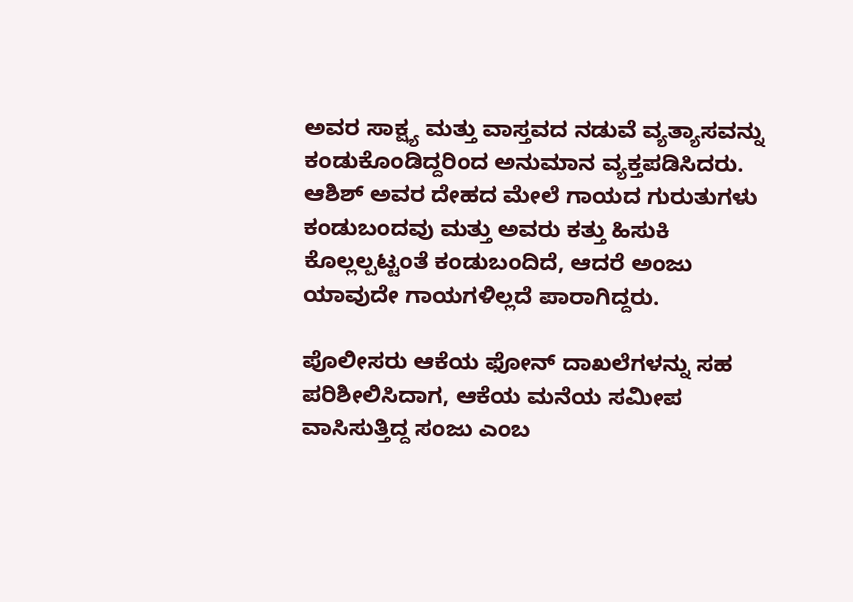ಅವರ ಸಾಕ್ಷ್ಯ ಮತ್ತು ವಾಸ್ತವದ ನಡುವೆ ವ್ಯತ್ಯಾಸವನ್ನು ಕಂಡುಕೊಂಡಿದ್ದರಿಂದ ಅನುಮಾನ ವ್ಯಕ್ತಪಡಿಸಿದರು. ಆಶಿಶ್ ಅವರ ದೇಹದ ಮೇಲೆ ಗಾಯದ ಗುರುತುಗಳು ಕಂಡುಬಂದವು ಮತ್ತು ಅವರು ಕತ್ತು ಹಿಸುಕಿ ಕೊಲ್ಲಲ್ಪಟ್ಟಂತೆ ಕಂಡುಬಂದಿದೆ, ಆದರೆ ಅಂಜು ಯಾವುದೇ ಗಾಯಗಳಿಲ್ಲದೆ ಪಾರಾಗಿದ್ದರು.

ಪೊಲೀಸರು ಆಕೆಯ ಫೋನ್ ದಾಖಲೆಗಳನ್ನು ಸಹ ಪರಿಶೀಲಿಸಿದಾಗ, ಆಕೆಯ ಮನೆಯ ಸಮೀಪ ವಾಸಿಸುತ್ತಿದ್ದ ಸಂಜು ಎಂಬ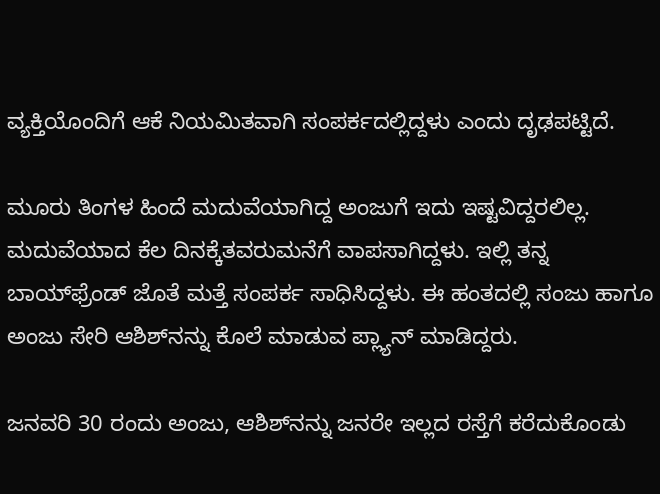ವ್ಯಕ್ತಿಯೊಂದಿಗೆ ಆಕೆ ನಿಯಮಿತವಾಗಿ ಸಂಪರ್ಕದಲ್ಲಿದ್ದಳು ಎಂದು ದೃಢಪಟ್ಟಿದೆ.

ಮೂರು ತಿಂಗಳ ಹಿಂದೆ ಮದುವೆಯಾಗಿದ್ದ ಅಂಜುಗೆ ಇದು ಇಷ್ಟವಿದ್ದರಲಿಲ್ಲ. ಮದುವೆಯಾದ ಕೆಲ ದಿನಕ್ಕೆತವರುಮನೆಗೆ ವಾಪಸಾಗಿದ್ದಳು. ಇಲ್ಲಿ ತನ್ನ ಬಾಯ್‌ಫ್ರೆಂಡ್‌ ಜೊತೆ ಮತ್ತೆ ಸಂಪರ್ಕ ಸಾಧಿಸಿದ್ದಳು. ಈ ಹಂತದಲ್ಲಿ ಸಂಜು ಹಾಗೂ ಅಂಜು ಸೇರಿ ಆಶಿಶ್‌ನನ್ನು ಕೊಲೆ ಮಾಡುವ ಪ್ಲ್ಯಾನ್‌ ಮಾಡಿದ್ದರು.

ಜನವರಿ 30 ರಂದು ಅಂಜು, ಆಶಿಶ್‌ನನ್ನು ಜನರೇ ಇಲ್ಲದ ರಸ್ತೆಗೆ ಕರೆದುಕೊಂಡು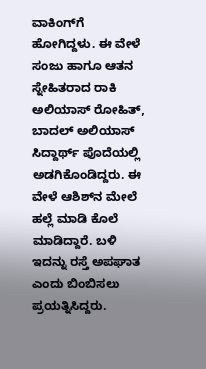ವಾಕಿಂಗ್‌ಗೆ ಹೋಗಿದ್ದಳು. ಈ ವೇಳೆ ಸಂಜು ಹಾಗೂ ಆತನ ಸ್ನೇಹಿತರಾದ ರಾಕಿ ಅಲಿಯಾಸ್‌ ರೋಹಿತ್‌, ಬಾದಲ್‌ ಅಲಿಯಾಸ್‌ ಸಿದ್ದಾರ್ಥ್‌ ಪೊದೆಯಲ್ಲಿ ಅಡಗಿಕೊಂಡಿದ್ದರು. ಈ ವೇಳೆ ಆಶಿಶ್‌ನ ಮೇಲೆ ಹಲ್ಲೆ ಮಾಡಿ ಕೊಲೆ ಮಾಡಿದ್ದಾರೆ. ಬಳಿ ಇದನ್ನು ರಸ್ತೆ ಅಪಘಾತ ಎಂದು ಬಿಂಬಿಸಲು ಪ್ರಯತ್ನಿಸಿದ್ದರು.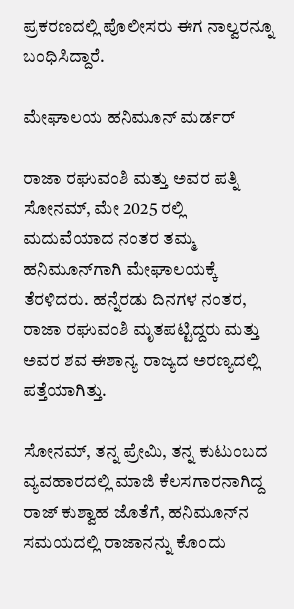ಪ್ರಕರಣದಲ್ಲಿ ಪೊಲೀಸರು ಈಗ ನಾಲ್ವರನ್ನೂ ಬಂಧಿಸಿದ್ದಾರೆ.

ಮೇಘಾಲಯ ಹನಿಮೂನ್‌ ಮರ್ಡರ್

ರಾಜಾ ರಘುವಂಶಿ ಮತ್ತು ಅವರ ಪತ್ನಿ ಸೋನಮ್, ಮೇ 2025 ರಲ್ಲಿ ಮದುವೆಯಾದ ನಂತರ ತಮ್ಮ ಹನಿಮೂನ್‌ಗಾಗಿ ಮೇಘಾಲಯಕ್ಕೆ ತೆರಳಿದರು. ಹನ್ನೆರಡು ದಿನಗಳ ನಂತರ, ರಾಜಾ ರಘುವಂಶಿ ಮೃತಪಟ್ಟಿದ್ದರು ಮತ್ತು ಅವರ ಶವ ಈಶಾನ್ಯ ರಾಜ್ಯದ ಅರಣ್ಯದಲ್ಲಿ ಪತ್ತೆಯಾಗಿತ್ತು.

ಸೋನಮ್, ತನ್ನ ಪ್ರೇಮಿ, ತನ್ನ ಕುಟುಂಬದ ವ್ಯವಹಾರದಲ್ಲಿ ಮಾಜಿ ಕೆಲಸಗಾರನಾಗಿದ್ದ ರಾಜ್ ಕುಶ್ವಾಹ ಜೊತೆಗೆ, ಹನಿಮೂನ್‌ನ ಸಮಯದಲ್ಲಿ ರಾಜಾನನ್ನು ಕೊಂದು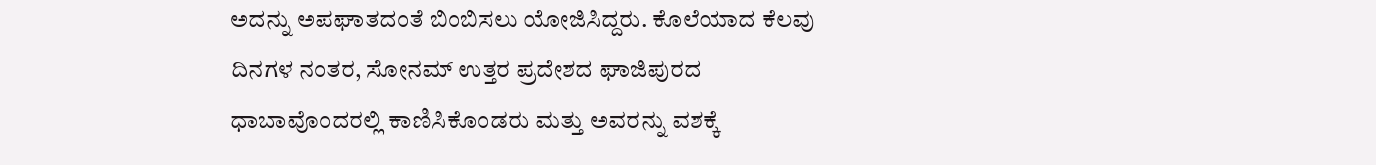ಅದನ್ನು ಅಪಘಾತದಂತೆ ಬಿಂಬಿಸಲು ಯೋಜಿಸಿದ್ದರು. ಕೊಲೆಯಾದ ಕೆಲವು ದಿನಗಳ ನಂತರ, ಸೋನಮ್ ಉತ್ತರ ಪ್ರದೇಶದ ಘಾಜಿಪುರದ ಧಾಬಾವೊಂದರಲ್ಲಿ ಕಾಣಿಸಿಕೊಂಡರು ಮತ್ತು ಅವರನ್ನು ವಶಕ್ಕೆ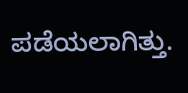ಪಡೆಯಲಾಗಿತ್ತು.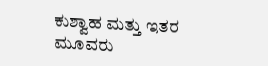ಕುಶ್ವಾಹ ಮತ್ತು ಇತರ ಮೂವರು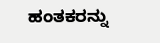ಹಂತಕರನ್ನು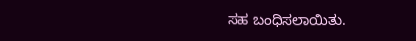ಸಹ ಬಂಧಿಸಲಾಯಿತು.